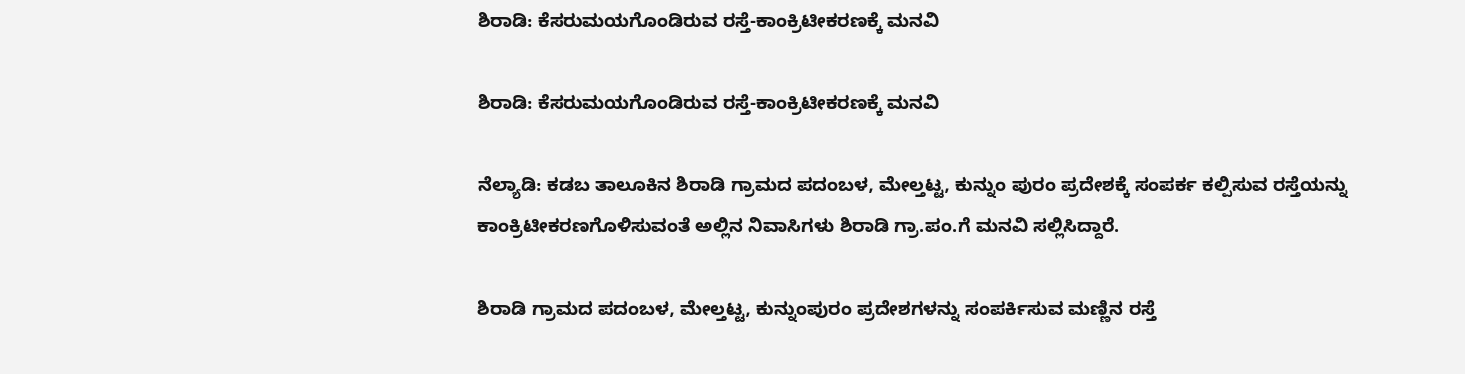ಶಿರಾಡಿ: ಕೆಸರುಮಯಗೊಂಡಿರುವ ರಸ್ತೆ-ಕಾಂಕ್ರಿಟೀಕರಣಕ್ಕೆ ಮನವಿ

ಶಿರಾಡಿ: ಕೆಸರುಮಯಗೊಂಡಿರುವ ರಸ್ತೆ-ಕಾಂಕ್ರಿಟೀಕರಣಕ್ಕೆ ಮನವಿ

ನೆಲ್ಯಾಡಿ: ಕಡಬ ತಾಲೂಕಿನ ಶಿರಾಡಿ ಗ್ರಾಮದ ಪದಂಬಳ, ಮೇಲ್ತಟ್ಟ, ಕುನ್ನುಂ ಪುರಂ ಪ್ರದೇಶಕ್ಕೆ ಸಂಪರ್ಕ ಕಲ್ಪಿಸುವ ರಸ್ತೆಯನ್ನು ಕಾಂಕ್ರಿಟೀಕರಣಗೊಳಿಸುವಂತೆ ಅಲ್ಲಿನ ನಿವಾಸಿಗಳು ಶಿರಾಡಿ ಗ್ರಾ.ಪಂ.ಗೆ ಮನವಿ ಸಲ್ಲಿಸಿದ್ದಾರೆ.

ಶಿರಾಡಿ ಗ್ರಾಮದ ಪದಂಬಳ, ಮೇಲ್ತಟ್ಟ, ಕುನ್ನುಂಪುರಂ ಪ್ರದೇಶಗಳನ್ನು ಸಂಪರ್ಕಿಸುವ ಮಣ್ಣಿನ ರಸ್ತೆ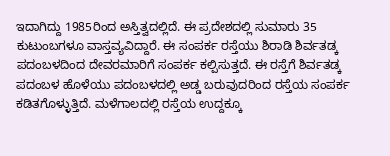ಇದಾಗಿದ್ದು 1985ರಿಂದ ಅಸ್ತಿತ್ವದಲ್ಲಿದೆ. ಈ ಪ್ರದೇಶದಲ್ಲಿ ಸುಮಾರು 35 ಕುಟುಂಬಗಳೂ ವಾಸ್ತವ್ಯವಿದ್ದಾರೆ. ಈ ಸಂಪರ್ಕ ರಸ್ತೆಯು ಶಿರಾಡಿ ಶಿರ್ವತಡ್ಕ ಪದಂಬಳದಿಂದ ದೇವರಮಾರಿಗೆ ಸಂಪರ್ಕ ಕಲ್ಪಿಸುತ್ತದೆ. ಈ ರಸ್ತೆಗೆ ಶಿರ್ವತಡ್ಕ ಪದಂಬಳ ಹೊಳೆಯು ಪದಂಬಳದಲ್ಲಿ ಅಡ್ಡ ಬರುವುದರಿಂದ ರಸ್ತೆಯ ಸಂಪರ್ಕ ಕಡಿತಗೊಳ್ಳುತ್ತಿದೆ. ಮಳೆಗಾಲದಲ್ಲಿ ರಸ್ತೆಯ ಉದ್ದಕ್ಕೂ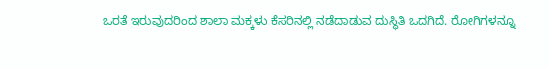ಒರತೆ ಇರುವುದರಿಂದ ಶಾಲಾ ಮಕ್ಕಳು ಕೆಸರಿನಲ್ಲಿ ನಡೆದಾಡುವ ದುಸ್ಥಿತಿ ಒದಗಿದೆ. ರೋಗಿಗಳನ್ನೂ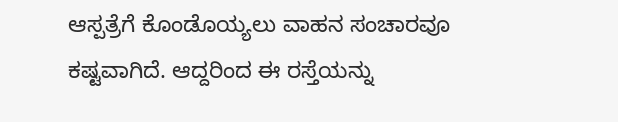ಆಸ್ಪತ್ರೆಗೆ ಕೊಂಡೊಯ್ಯಲು ವಾಹನ ಸಂಚಾರವೂ ಕಷ್ಟವಾಗಿದೆ. ಆದ್ದರಿಂದ ಈ ರಸ್ತೆಯನ್ನು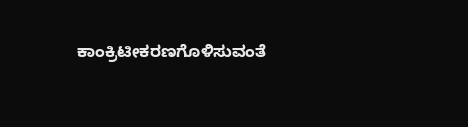ಕಾಂಕ್ರಿಟೀಕರಣಗೊಳಿಸುವಂತೆ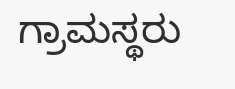ಗ್ರಾಮಸ್ಥರು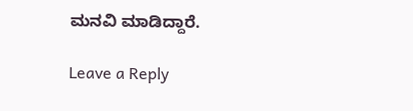ಮನವಿ ಮಾಡಿದ್ದಾರೆ.

Leave a Reply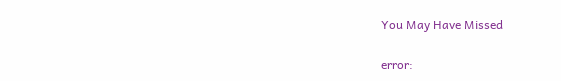You May Have Missed

error: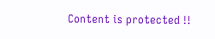Content is protected !!